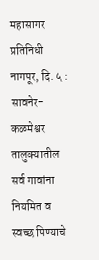महासागर प्रतिनिधी नागपूर, दि. ५ : सावनेर-कळमेश्वर तालुक्यातील सर्व गावांना नियमित व स्वच्छ पिण्याचे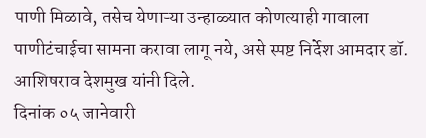पाणी मिळावे, तसेच येणाऱ्या उन्हाळ्यात कोणत्याही गावाला पाणीटंचाईचा सामना करावा लागू नये, असे स्पष्ट निर्देश आमदार डॉ. आशिषराव देशमुख यांनी दिले.
दिनांक ०५ जानेवारी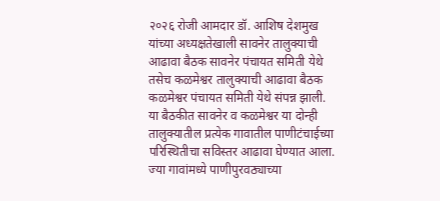२०२६ रोजी आमदार डॉ. आशिष देशमुख यांच्या अध्यक्षतेखाली सावनेर तालुक्याची आढावा बैठक सावनेर पंचायत समिती येथे तसेच कळमेश्वर तालुक्याची आढावा बैठक कळमेश्वर पंचायत समिती येथे संपन्न झाली.
या बैठकीत सावनेर व कळमेश्वर या दोन्ही तालुक्यातील प्रत्येक गावातील पाणीटंचाईच्या परिस्थितीचा सविस्तर आढावा घेण्यात आला. ज्या गावांमध्ये पाणीपुरवठ्याच्या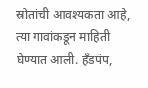स्रोतांची आवश्यकता आहे, त्या गावांकडून माहिती घेण्यात आली. हँडपंप,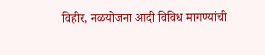विहीर, नळयोजना आदी विविध मागण्यांची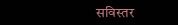सविस्तर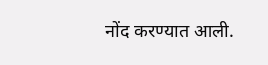नोंद करण्यात आली.